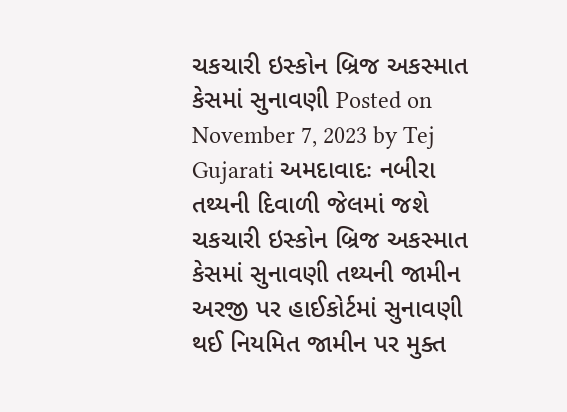ચકચારી ઇસ્કોન બ્રિજ અકસ્માત કેસમાં સુનાવણી Posted on November 7, 2023 by Tej Gujarati અમદાવાદઃ નબીરા તથ્યની દિવાળી જેલમાં જશે ચકચારી ઇસ્કોન બ્રિજ અકસ્માત કેસમાં સુનાવણી તથ્યની જામીન અરજી પર હાઈકોર્ટમાં સુનાવણી થઈ નિયમિત જામીન પર મુક્ત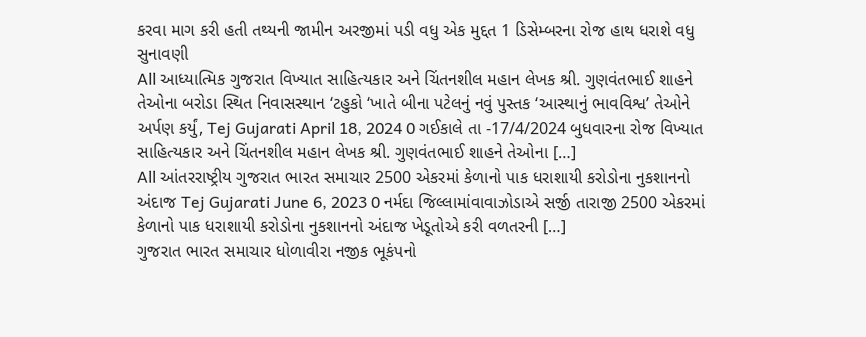કરવા માગ કરી હતી તથ્યની જામીન અરજીમાં પડી વધુ એક મુદ્દત 1 ડિસેમ્બરના રોજ હાથ ધરાશે વધુ સુનાવણી
All આધ્યાત્મિક ગુજરાત વિખ્યાત સાહિત્યકાર અને ચિંતનશીલ મહાન લેખક શ્રી. ગુણવંતભાઈ શાહને તેઓના બરોડા સ્થિત નિવાસસ્થાન ‘ટહુકો ‘ખાતે બીના પટેલનું નવું પુસ્તક ‘આસ્થાનું ભાવવિશ્વ’ તેઓને અર્પણ કર્યું, Tej Gujarati April 18, 2024 0 ગઈકાલે તા -17/4/2024 બુધવારના રોજ વિખ્યાત સાહિત્યકાર અને ચિંતનશીલ મહાન લેખક શ્રી. ગુણવંતભાઈ શાહને તેઓના […]
All આંતરરાષ્ટ્રીય ગુજરાત ભારત સમાચાર 2500 એકરમાં કેળાનો પાક ધરાશાયી કરોડોના નુકશાનનો અંદાજ Tej Gujarati June 6, 2023 0 નર્મદા જિલ્લામાંવાવાઝોડાએ સર્જી તારાજી 2500 એકરમાં કેળાનો પાક ધરાશાયી કરોડોના નુકશાનનો અંદાજ ખેડૂતોએ કરી વળતરની […]
ગુજરાત ભારત સમાચાર ધોળાવીરા નજીક ભૂકંપનો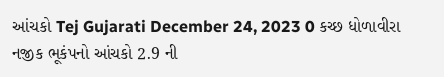આંચકો Tej Gujarati December 24, 2023 0 કચ્છ ધોળાવીરા નજીક ભૂકંપનો આંચકો 2.9 ની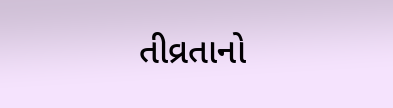તીવ્રતાનો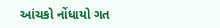આંચકો નોંધાયો ગત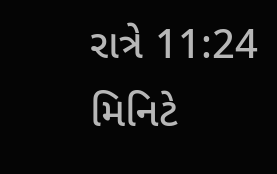રાત્રે 11:24 મિનિટે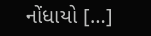નોંધાયો […]